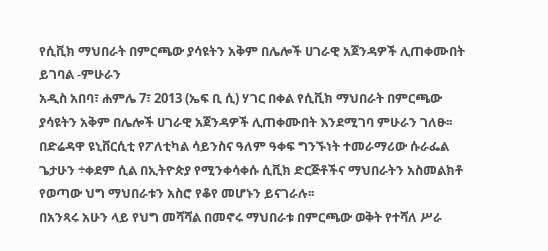የሲቪክ ማህበራት በምርጫው ያሳዩትን አቅም በሌሎች ሀገራዊ አጀንዳዎች ሊጠቀሙበት ይገባል -ምሁራን
አዲስ አበባ፣ ሐምሌ 7፣ 2013 (ኤፍ ቢ ሲ) ሃገር በቀል የሲቪክ ማህበራት በምርጫው ያሳዩትን አቅም በሌሎች ሀገራዊ አጀንዳዎች ሊጠቀሙበት እንደሚገባ ምሁራን ገለፁ፡፡
በድሬዳዋ ዩኒቨርሲቲ የፖለቲካል ሳይንስና ዓለም ዓቀፍ ግንኙነት ተመራማሪው ሱራፌል ጌታሁን ÷ቀደም ሲል በኢትዮጵያ የሚንቀሳቀሱ ሲቪክ ድርጅቶችና ማህበራትን አስመልክቶ የወጣው ህግ ማህበራቱን አስሮ የቆየ መሆኑን ይናገራሉ፡፡
በአንጻሩ አሁን ላይ የህግ መሻሻል በመኖሩ ማህበራቱ በምርጫው ወቅት የተሻለ ሥራ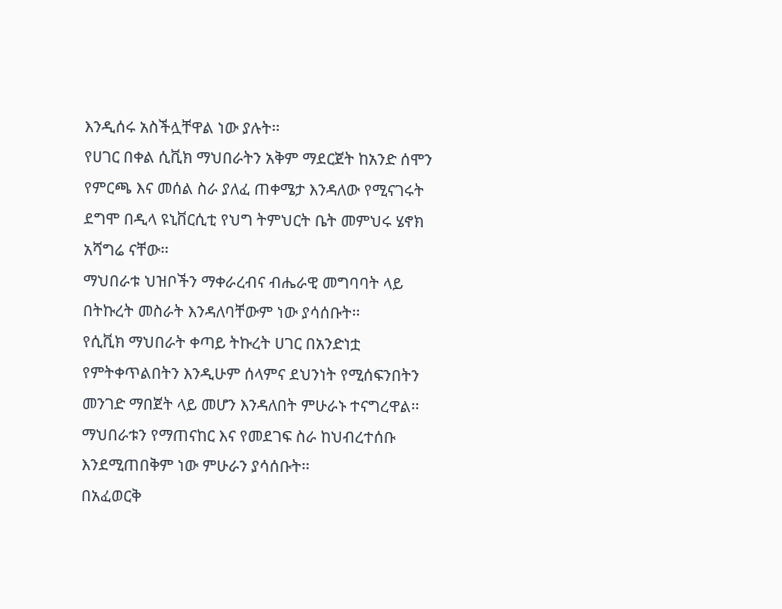እንዲሰሩ አስችሏቸዋል ነው ያሉት፡፡
የሀገር በቀል ሲቪክ ማህበራትን አቅም ማደርጀት ከአንድ ሰሞን የምርጫ እና መሰል ስራ ያለፈ ጠቀሜታ እንዳለው የሚናገሩት ደግሞ በዲላ ዩኒቨርሲቲ የህግ ትምህርት ቤት መምህሩ ሄኖክ አሻግሬ ናቸው፡፡
ማህበራቱ ህዝቦችን ማቀራረብና ብሔራዊ መግባባት ላይ በትኩረት መስራት እንዳለባቸውም ነው ያሳሰቡት፡፡
የሲቪክ ማህበራት ቀጣይ ትኩረት ሀገር በአንድነቷ የምትቀጥልበትን እንዲሁም ሰላምና ደህንነት የሚሰፍንበትን መንገድ ማበጀት ላይ መሆን እንዳለበት ምሁራኑ ተናግረዋል፡፡
ማህበራቱን የማጠናከር እና የመደገፍ ስራ ከህብረተሰቡ እንደሚጠበቅም ነው ምሁራን ያሳሰቡት፡፡
በአፈወርቅ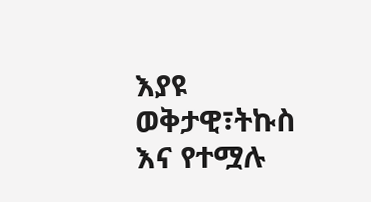እያዩ
ወቅታዊ፣ትኩስ እና የተሟሉ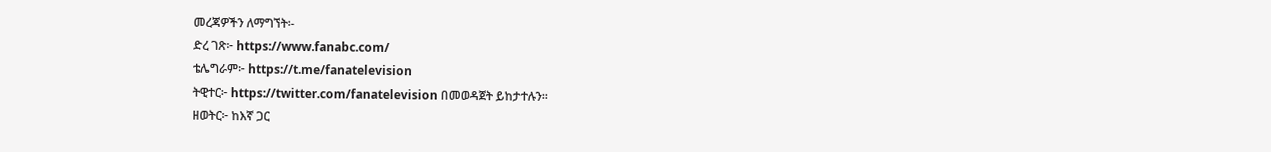መረጃዎችን ለማግኘት፡-
ድረ ገጽ፦ https://www.fanabc.com/
ቴሌግራም፦ https://t.me/fanatelevision
ትዊተር፦ https://twitter.com/fanatelevision በመወዳጀት ይከታተሉን፡፡
ዘወትር፦ ከእኛ ጋር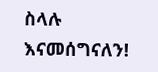ስላሉ እናመሰግናለን!